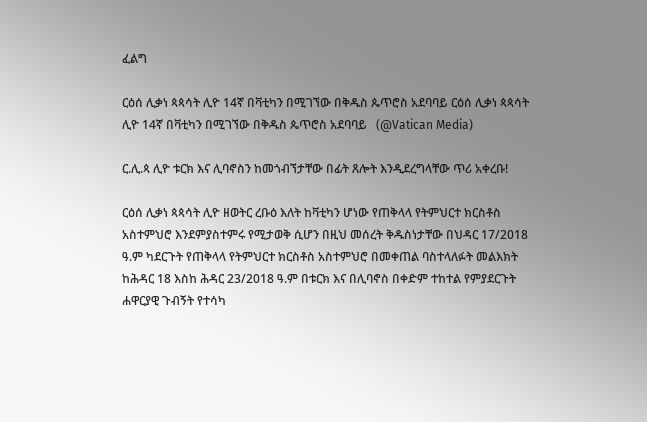ፈልግ

ርዕሰ ሊቃነ ጳጳሳት ሊዮ 14ኛ በቫቲካን በሚገኘው በቅዱስ ጴጥሮስ አደባባይ ርዕሰ ሊቃነ ጳጳሳት ሊዮ 14ኛ በቫቲካን በሚገኘው በቅዱስ ጴጥሮስ አደባባይ   (@Vatican Media)

ር.ሊ.ጳ ሊዮ ቱርክ እና ሊባኖስን ከመጎብኘታቸው በፊት ጸሎት እንዲደረግላቸው ጥሪ አቀረቡ!

ርዕሰ ሊቃነ ጳጳሳት ሊዮ ዘወትር ረቡዕ እለት ከቫቲካን ሆነው የጠቅላላ የትምህርተ ክርስቶስ አስተምህሮ እንደምያስተምሩ የሚታወቅ ሲሆን በዚህ መሰረት ቅዱስነታቸው በህዳር 17/2018 ዓ.ም ካደርጉት የጠቅላላ የትምህርተ ክርስቶስ አስተምህሮ በመቀጠል ባስተላለፉት መልእክት ከሕዳር 18 እስከ ሕዳር 23/2018 ዓ.ም በቱርክ እና በሊባኖስ በቀድም ተከተል የምያደርጉት ሐዋርያዊ ጉብኝት የተሳካ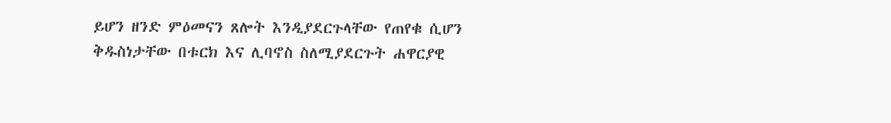ይሆን ዘንድ ምዕመናን ጸሎት እንዲያደርጉላቸው የጠየቁ ሲሆን ቅዱስነታቸው በቱርክ እና ሊባኖስ ስለሚያደርጉት ሐዋርያዊ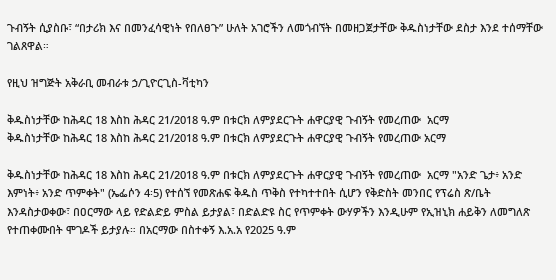ጉብኝት ሲያስቡ፣ “በታሪክ እና በመንፈሳዊነት የበለፀጉ” ሁለት አገሮችን ለመጎብኘት በመዘጋጀታቸው ቅዱስነታቸው ደስታ እንደ ተሰማቸው ገልጸዋል።

የዚህ ዝግጅት አቅራቢ መብራቱ ኃ/ጊዮርጊስ-ቫቲካን

ቅዱስነታቸው ከሕዳር 18 እስከ ሕዳር 21/2018 ዓ.ም በቱርክ ለምያደርጉት ሐዋርያዊ ጉብኝት የመረጠው  አርማ
ቅዱስነታቸው ከሕዳር 18 እስከ ሕዳር 21/2018 ዓ.ም በቱርክ ለምያደርጉት ሐዋርያዊ ጉብኝት የመረጠው አርማ

ቅዱስነታቸው ከሕዳር 18 እስከ ሕዳር 21/2018 ዓ.ም በቱርክ ለምያደርጉት ሐዋርያዊ ጉብኝት የመረጠው  አርማ "አንድ ጌታ፥ አንድ እምነት፥ አንድ ጥምቀት" (ኤፌሶን 4፡5) የተሰኘ የመጽሐፍ ቅዱስ ጥቅስ የተካተተበት ሲሆን የቅድስት መንበር የፕሬስ ጽ/ቤት እንዳስታወቀው፣ በዐርማው ላይ የድልድይ ምስል ይታያል፣ በድልድዩ ስር የጥምቀት ውሃዎችን እንዲሁም የኢዝኒክ ሐይቅን ለመግለጽ የተጠቀሙበት ሞገዶች ይታያሉ። በአርማው በስተቀኝ እ.አ.አ የ2025 ዓ.ም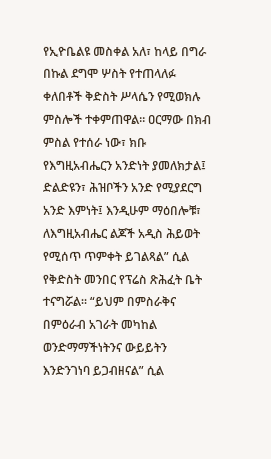የኢዮቤልዩ መስቀል አለ፣ ከላይ በግራ በኩል ደግሞ ሦስት የተጠላለፉ ቀለበቶች ቅድስት ሥላሴን የሚወክሉ ምስሎች ተቀምጠዋል። ዐርማው በክብ ምስል የተሰራ ነው፣ ክቡ የእግዚአብሔርን አንድነት ያመለክታል፤ ድልድዩን፣ ሕዝቦችን አንድ የሚያደርግ አንድ እምነት፤ እንዲሁም ማዕበሎቹ፣ ለእግዚአብሔር ልጆች አዲስ ሕይወት የሚሰጥ ጥምቀት ይገልጻል” ሲል የቅድስት መንበር የፕሬስ ጽሕፈት ቤት ተናግሯል። “ይህም በምስራቅና በምዕራብ አገራት መካከል ወንድማማችነትንና ውይይትን እንድንገነባ ይጋብዘናል” ሲል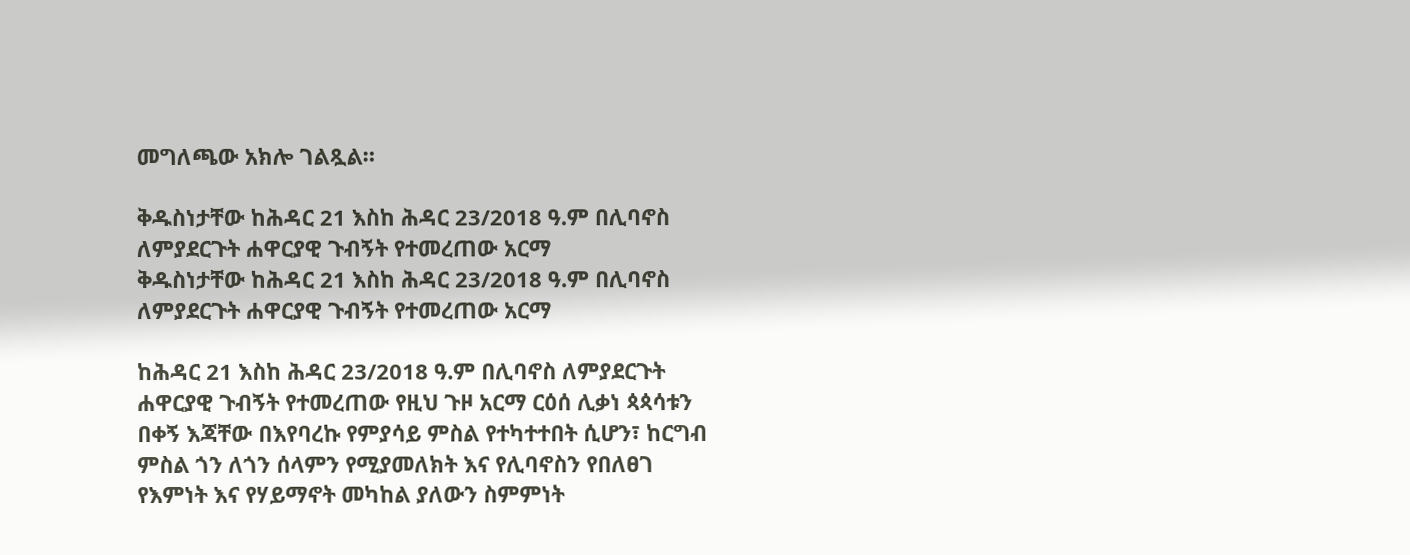መግለጫው አክሎ ገልጿል።

ቅዱስነታቸው ከሕዳር 21 እስከ ሕዳር 23/2018 ዓ.ም በሊባኖስ ለምያደርጉት ሐዋርያዊ ጉብኝት የተመረጠው አርማ
ቅዱስነታቸው ከሕዳር 21 እስከ ሕዳር 23/2018 ዓ.ም በሊባኖስ ለምያደርጉት ሐዋርያዊ ጉብኝት የተመረጠው አርማ

ከሕዳር 21 እስከ ሕዳር 23/2018 ዓ.ም በሊባኖስ ለምያደርጉት ሐዋርያዊ ጉብኝት የተመረጠው የዚህ ጉዞ አርማ ርዕሰ ሊቃነ ጳጳሳቱን በቀኝ እጃቸው በእየባረኩ የምያሳይ ምስል የተካተተበት ሲሆን፣ ከርግብ ምስል ጎን ለጎን ሰላምን የሚያመለክት እና የሊባኖስን የበለፀገ የእምነት እና የሃይማኖት መካከል ያለውን ስምምነት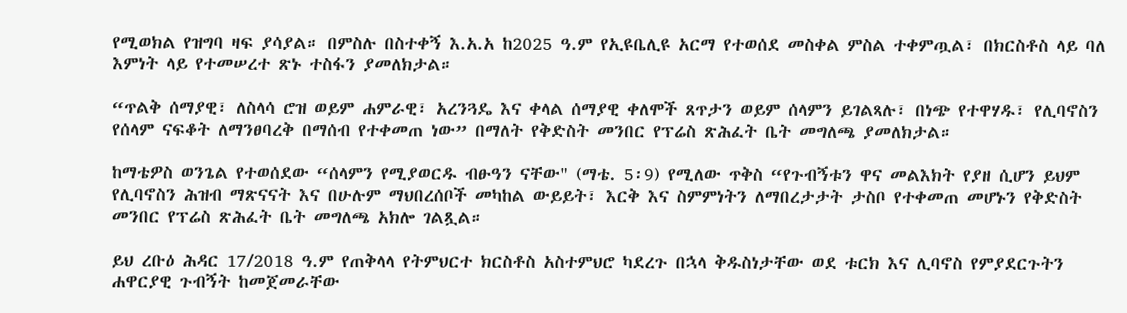የሚወክል የዝግባ ዛፍ ያሳያል። በምስሉ በስተቀኝ እ.አ.አ ከ2025 ዓ.ም የኢዩቤሊዩ አርማ የተወሰደ መስቀል ምስል ተቀምጧል፣ በክርስቶስ ላይ ባለ እምነት ላይ የተመሠረተ ጽኑ ተስፋን ያመለክታል።

“ጥልቅ ሰማያዊ፣ ለስላሳ ሮዝ ወይም ሐምራዊ፣ አረንጓዴ እና ቀላል ሰማያዊ ቀለሞች ጸጥታን ወይም ሰላምን ይገልጻሉ፣ በነጭ የተዋሃዱ፣ የሊባኖስን የሰላም ናፍቆት ለማንፀባረቅ በማሰብ የተቀመጠ ነው” በማለት የቅድስት መንበር የፕሬስ ጽሕፈት ቤት መግለጫ ያመለክታል።

ከማቴዎስ ወንጌል የተወሰደው “ሰላምን የሚያወርዱ ብፁዓን ናቸው" (ማቴ. 5፡9) የሚለው ጥቅስ “የጉብኝቱን ዋና መልእክት የያዘ ሲሆን ይህም የሊባኖስን ሕዝብ ማጽናናት እና በሁሉም ማህበረሰቦች መካከል ውይይት፣ እርቅ እና ስምምነትን ለማበረታታት ታስቦ የተቀመጠ መሆኑን የቅድስት መንበር የፕሬስ ጽሕፈት ቤት መግለጫ አክሎ ገልጿል።

ይህ ረቡዕ ሕዳር 17/2018 ዓ.ም የጠቅላላ የትምህርተ ክርስቶስ አስተምህሮ ካደረጉ በኋላ ቅዱስነታቸው ወደ ቱርክ እና ሊባኖስ የምያደርጉትን ሐዋርያዊ ጉብኝት ከመጀመራቸው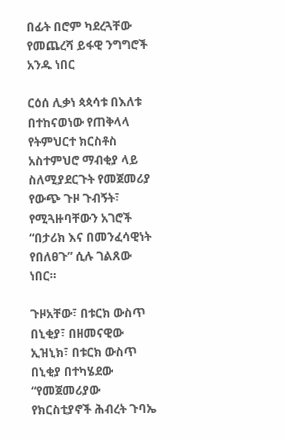በፊት በሮም ካደረጓቸው የመጨረሻ ይፋዊ ንግግሮች አንዱ ነበር

ርዕሰ ሊቃነ ጳጳሳቱ በእለቱ በተከናወነው የጠቅላላ የትምህርተ ክርስቶስ አስተምህሮ ማብቂያ ላይ  ስለሚያደርጉት የመጀመሪያ የውጭ ጉዞ ጉብኝት፣ የሚጓዙባቸውን አገሮች “በታሪክ እና በመንፈሳዊነት የበለፀጉ” ሲሉ ገልጸው ነበር።

ጉዞአቸው፣ በቱርክ ውስጥ በኒቂያ፣ በዘመናዊው ኢዝኒክ፣ በቱርክ ውስጥ በኒቂያ በተካሄደው “የመጀመሪያው የክርስቲያኖች ሕብረት ጉባኤ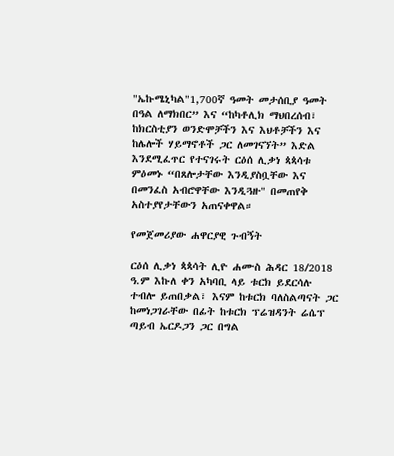"ኤኩሜኒካል"1,700ኛ ዓመት መታሰቢያ ዓመት በዓል ለማክበር” እና “ከካቶሊክ ማህበረሰብ፣ ከክርስቲያን ወንድሞቻችን እና እህቶቻችን እና ከሌሎች ሃይማኖቶች ጋር ለመገናኘት” እድል እንደሚፈጥር የተናገሩት ርዕሰ ሊቃነ ጳጳሳቱ ምዕመኑ “በጸሎታቸው እንዲያስቧቸው እና በመንፈስ አብሮዋቸው እንዲጓዙ" በመጠየቅ አስተያየታቸውን አጠናቀዋል።

የመጀመሪያው ሐዋርያዊ ጉብኝት

ርዕሰ ሊቃነ ጳጳሳት ሊዮ ሐሙስ ሕዳር 18/2018 ዓ.ም እኩለ ቀን አካባቢ ላይ ቱርክ ይደርሳሉ ተብሎ ይጠበቃል፣ እናም ከቱርክ ባለስልጣናት ጋር ከመነጋገራቸው በፊት ከቱርክ ፕሬዝዳንት ሬሴፕ ጣይብ ኤርዶጋን ጋር በግል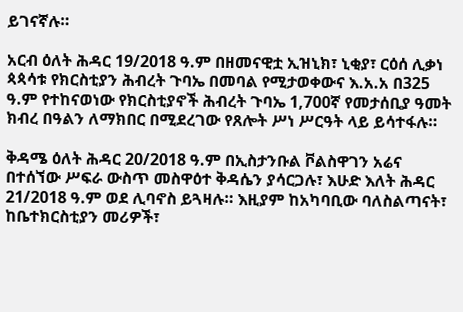ይገናኛሉ።

አርብ ዕለት ሕዳር 19/2018 ዓ.ም በዘመናዊቷ ኢዝኒክ፣ ኒቂያ፣ ርዕሰ ሊቃነ ጳጳሳቱ የክርስቲያን ሕብረት ጉባኤ በመባል የሚታወቀውና እ.አ.አ በ325 ዓ.ም የተከናወነው የክርስቲያኖች ሕብረት ጉባኤ 1,700ኛ የመታሰቢያ ዓመት ክብረ በዓልን ለማክበር በሚደረገው የጸሎት ሥነ ሥርዓት ላይ ይሳተፋሉ።

ቅዳሜ ዕለት ሕዳር 20/2018 ዓ.ም በኢስታንቡል ቮልስዋገን አሬና በተሰኘው ሥፍራ ውስጥ መስዋዕተ ቅዳሴን ያሳርጋሉ፣ እሁድ እለት ሕዳር 21/2018 ዓ.ም ወደ ሊባኖስ ይጓዛሉ። እዚያም ከአካባቢው ባለስልጣናት፣ ከቤተክርስቲያን መሪዎች፣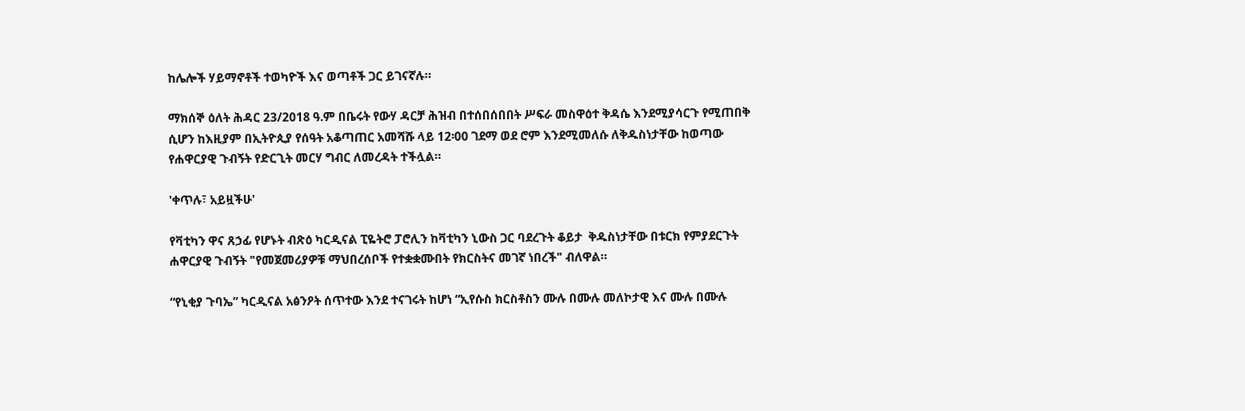ከሌሎች ሃይማኖቶች ተወካዮች እና ወጣቶች ጋር ይገናኛሉ።

ማክሰኞ ዕለት ሕዳር 23/2018 ዓ.ም በቤሩት የውሃ ዳርቻ ሕዝብ በተሰበሰበበት ሥፍራ መስዋዕተ ቅዳሴ እንደሚያሳርጉ የሚጠበቅ ሲሆን ከእዚያም በኢትዮጲያ የሰዓት አቆጣጠር አመሻሹ ላይ 12፡00 ገደማ ወደ ሮም እንደሚመለሱ ለቅዱስነታቸው ከወጣው የሐዋርያዊ ጉብኝት የድርጊት መርሃ ግብር ለመረዳት ተችሏል።

'ቀጥሉ፣ አይዟችሁ'

የቫቲካን ዋና ጸኃፊ የሆኑት ብጽዕ ካርዲናል ፒዬትሮ ፓሮሊን ከቫቲካን ኒውስ ጋር ባደረጉት ቆይታ  ቅዱስነታቸው በቱርክ የምያደርጉት ሐዋርያዊ ጉብኝት "የመጀመሪያዎቹ ማህበረሰቦች የተቋቋሙበት የክርስትና መገኛ ነበረች" ብለዋል።

“የኒቂያ ጉባኤ” ካርዲናል አፅንዖት ሰጥተው እንደ ተናገሩት ከሆነ “ኢየሱስ ክርስቶስን ሙሉ በሙሉ መለኮታዊ እና ሙሉ በሙሉ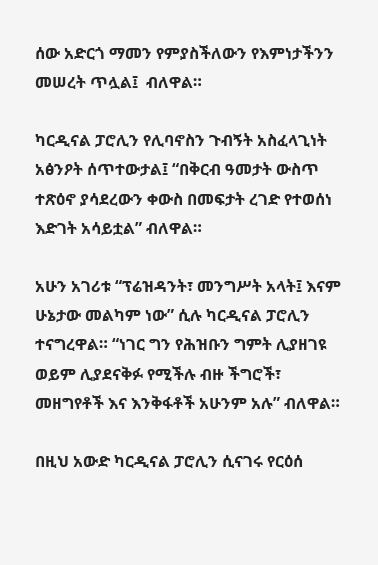ሰው አድርጎ ማመን የምያስችለውን የእምነታችንን መሠረት ጥሏል፤  ብለዋል።

ካርዲናል ፓሮሊን የሊባኖስን ጉብኝት አስፈላጊነት አፅንዖት ሰጥተውታል፤ “በቅርብ ዓመታት ውስጥ ተጽዕኖ ያሳደረውን ቀውስ በመፍታት ረገድ የተወሰነ እድገት አሳይቷል” ብለዋል።

አሁን አገሪቱ “ፕሬዝዳንት፣ መንግሥት አላት፤ እናም ሁኔታው መልካም ነው” ሲሉ ካርዲናል ፓሮሊን ተናግረዋል። “ነገር ግን የሕዝቡን ግምት ሊያዘገዩ ወይም ሊያደናቅፉ የሚችሉ ብዙ ችግሮች፣ መዘግየቶች እና እንቅፋቶች አሁንም አሉ” ብለዋል።

በዚህ አውድ ካርዲናል ፓሮሊን ሲናገሩ የርዕሰ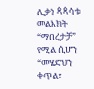ሊቃነ ጳጳሳቱ መልእክት “ማበረታቻ” የሚል ሲሆን “መሄድህን ቀጥል፣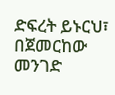ድፍረት ይኑርህ፣ በጀመርከው መንገድ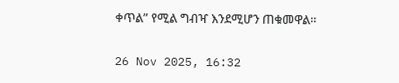ቀጥል” የሚል ግብዣ እንደሚሆን ጠቁመዋል።

26 Nov 2025, 16:32